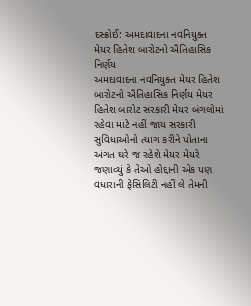દસ્ક્રોઈ: અમદાવાદના નવનિયુક્ત મેયર હિતેશ બારોટનો ઐતિહાસિક નિર્ણય
અમદાવાદના નવનિયુક્ત મેયર હિતેશ બારોટનો ઐતિહાસિક નિર્ણય મેયર હિતેશ બારોટ સરકારી મેયર બંગલોમાં રહેવા માટે નહીં જાય સરકારી સુવિધાઓનો ત્યાગ કરીને પોતાના અંગત ઘરે જ રહેશે મેયર મેયરે જણાવ્યું કે તેઓ હોદ્દાની એક પણ વધારાની ફેસિલિટી નહીં લે તેમની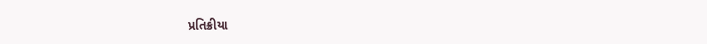પ્રતિક્રીયા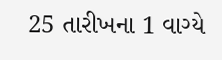25 તારીખના 1 વાગ્યે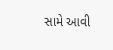સામે આવી